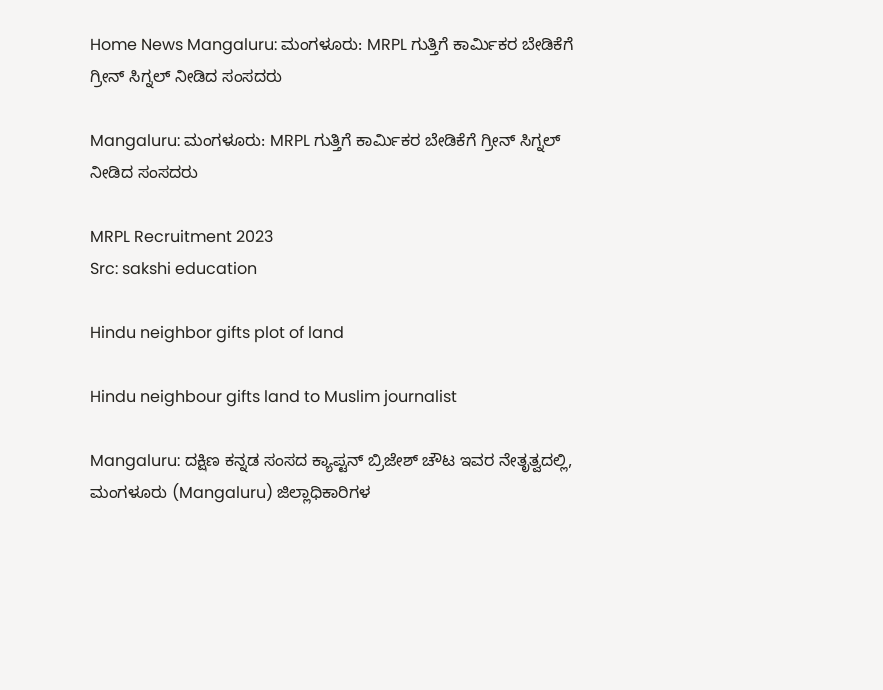Home News Mangaluru: ಮಂಗಳೂರು: MRPL ಗುತ್ತಿಗೆ ಕಾರ್ಮಿಕರ ಬೇಡಿಕೆಗೆ ಗ್ರೀನ್ ಸಿಗ್ನಲ್ ನೀಡಿದ ಸಂಸದರು

Mangaluru: ಮಂಗಳೂರು: MRPL ಗುತ್ತಿಗೆ ಕಾರ್ಮಿಕರ ಬೇಡಿಕೆಗೆ ಗ್ರೀನ್ ಸಿಗ್ನಲ್ ನೀಡಿದ ಸಂಸದರು

MRPL Recruitment 2023
Src: sakshi education

Hindu neighbor gifts plot of land

Hindu neighbour gifts land to Muslim journalist

Mangaluru: ದಕ್ಷಿಣ ಕನ್ನಡ ಸಂಸದ ಕ್ಯಾಪ್ಟನ್ ಬ್ರಿಜೇಶ್ ಚೌಟ ಇವರ ನೇತೃತ್ವದಲ್ಲಿ, ಮಂಗಳೂರು (Mangaluru) ಜಿಲ್ಲಾಧಿಕಾರಿಗಳ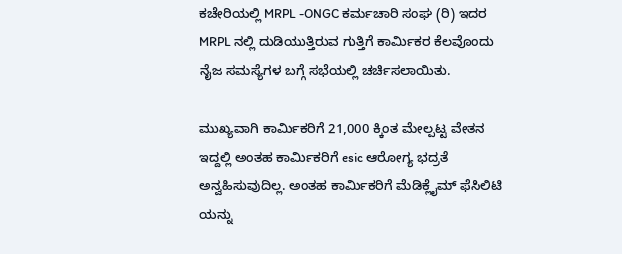ಕಚೇರಿಯಲ್ಲಿ MRPL -ONGC ಕರ್ಮಚಾರಿ ಸಂಘ (ರಿ) ಇದರ MRPL ನಲ್ಲಿ ದುಡಿಯುತ್ತಿರುವ ಗುತ್ತಿಗೆ ಕಾರ್ಮಿಕರ ಕೆಲವೊಂದು ನೈಜ ಸಮಸ್ಯೆಗಳ ಬಗ್ಗೆ ಸಭೆಯಲ್ಲಿ ಚರ್ಚಿಸಲಾಯಿತು.

ಮುಖ್ಯವಾಗಿ ಕಾರ್ಮಿಕರಿಗೆ 21,000 ಕ್ಕಿಂತ ಮೇಲ್ಪಟ್ಟ ವೇತನ ಇದ್ದಲ್ಲಿ ಅಂತಹ ಕಾರ್ಮಿಕರಿಗೆ esic ಆರೋಗ್ಯ ಭದ್ರತೆ ಅನ್ವಹಿಸುವುದಿಲ್ಲ. ಅಂತಹ ಕಾರ್ಮಿಕರಿಗೆ ಮೆಡಿಕ್ಲೈಮ್ ಫೆಸಿಲಿಟಿ ಯನ್ನು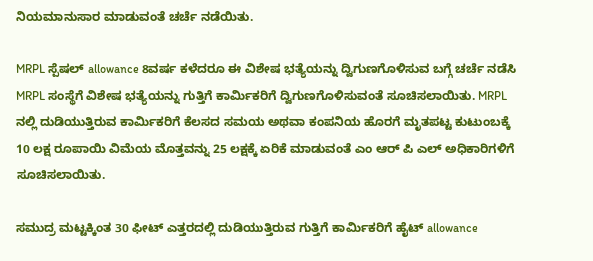ನಿಯಮಾನುಸಾರ ಮಾಡುವಂತೆ ಚರ್ಚೆ ನಡೆಯಿತು.

MRPL ಸ್ಪೆಷಲ್ allowance 8ವರ್ಷ ಕಳೆದರೂ ಈ ವಿಶೇಷ ಭತ್ಯೆಯನ್ನು ದ್ವಿಗುಣಗೊಳಿಸುವ ಬಗ್ಗೆ ಚರ್ಚೆ ನಡೆಸಿ MRPL ಸಂಸ್ಥೆಗೆ ವಿಶೇಷ ಭತ್ಯೆಯನ್ನು ಗುತ್ತಿಗೆ ಕಾರ್ಮಿಕರಿಗೆ ದ್ವಿಗುಣಗೊಳಿಸುವಂತೆ ಸೂಚಿಸಲಾಯಿತು. MRPL ನಲ್ಲಿ ದುಡಿಯುತ್ತಿರುವ ಕಾರ್ಮಿಕರಿಗೆ ಕೆಲಸದ ಸಮಯ ಅಥವಾ ಕಂಪನಿಯ ಹೊರಗೆ ಮೃತಪಟ್ಟ ಕುಟುಂಬಕ್ಕೆ 10 ಲಕ್ಷ ರೂಪಾಯಿ ವಿಮೆಯ ಮೊತ್ತವನ್ನು 25 ಲಕ್ಷಕ್ಕೆ ಏರಿಕೆ ಮಾಡುವಂತೆ ಎಂ ಆರ್ ಪಿ ಎಲ್ ಅಧಿಕಾರಿಗಳಿಗೆ ಸೂಚಿಸಲಾಯಿತು.

ಸಮುದ್ರ ಮಟ್ಟಕ್ಕಿಂತ 30 ಫೀಟ್ ಎತ್ತರದಲ್ಲಿ ದುಡಿಯುತ್ತಿರುವ ಗುತ್ತಿಗೆ ಕಾರ್ಮಿಕರಿಗೆ ಹೈಟ್ allowance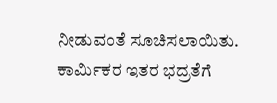ನೀಡುವಂತೆ ಸೂಚಿಸಲಾಯಿತು. ಕಾರ್ಮಿಕರ ಇತರ ಭದ್ರತೆಗೆ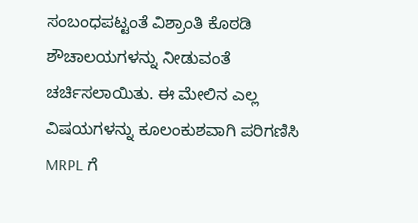ಸಂಬಂಧಪಟ್ಟಂತೆ ವಿಶ್ರಾಂತಿ ಕೊಠಡಿ ಶೌಚಾಲಯಗಳನ್ನು ನೀಡುವಂತೆ ಚರ್ಚಿಸಲಾಯಿತು. ಈ ಮೇಲಿನ ಎಲ್ಲ ವಿಷಯಗಳನ್ನು ಕೂಲಂಕುಶವಾಗಿ ಪರಿಗಣಿಸಿ MRPL ಗೆ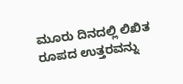ಮೂರು ದಿನದಲ್ಲಿ ಲಿಖಿತ ರೂಪದ ಉತ್ತರವನ್ನು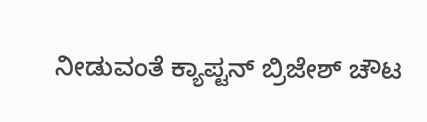ನೀಡುವಂತೆ ಕ್ಯಾಪ್ಟನ್ ಬ್ರಿಜೇಶ್ ಚೌಟ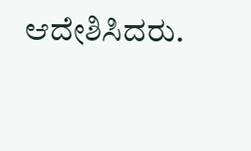ಆದೇಶಿಸಿದರು.